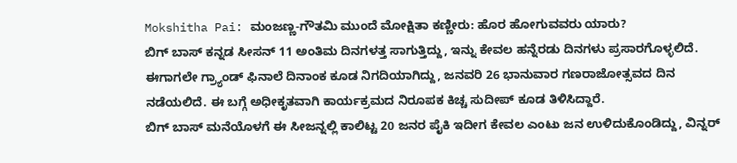Mokshitha Pai: ಮಂಜಣ್ಣ-ಗೌತಮಿ ಮುಂದೆ ಮೋಕ್ಷಿತಾ ಕಣ್ಣೀರು: ಹೊರ ಹೋಗುವವರು ಯಾರು?
ಬಿಗ್ ಬಾಸ್ ಕನ್ನಡ ಸೀಸನ್ 11 ಅಂತಿಮ ದಿನಗಳತ್ತ ಸಾಗುತ್ತಿದ್ದು, ಇನ್ನು ಕೇವಲ ಹನ್ನೆರಡು ದಿನಗಳು ಪ್ರಸಾರಗೊಳ್ಳಲಿದೆ. ಈಗಾಗಲೇ ಗ್ರ್ಯಾಂಡ್ ಫಿನಾಲೆ ದಿನಾಂಕ ಕೂಡ ನಿಗದಿಯಾಗಿದ್ದು, ಜನವರಿ 26 ಭಾನುವಾರ ಗಣರಾಜೋತ್ಸವದ ದಿನ ನಡೆಯಲಿದೆ. ಈ ಬಗ್ಗೆ ಅಧೀಕೃತವಾಗಿ ಕಾರ್ಯಕ್ರಮದ ನಿರೂಪಕ ಕಿಚ್ಚ ಸುದೀಪ್ ಕೂಡ ತಿಳಿಸಿದ್ದಾರೆ.
ಬಿಗ್ ಬಾಸ್ ಮನೆಯೊಳಗೆ ಈ ಸೀಜನ್ನಲ್ಲಿ ಕಾಲಿಟ್ಟ 20 ಜನರ ಪೈಕಿ ಇದೀಗ ಕೇವಲ ಎಂಟು ಜನ ಉಳಿದುಕೊಂಡಿದ್ದು, ವಿನ್ನರ್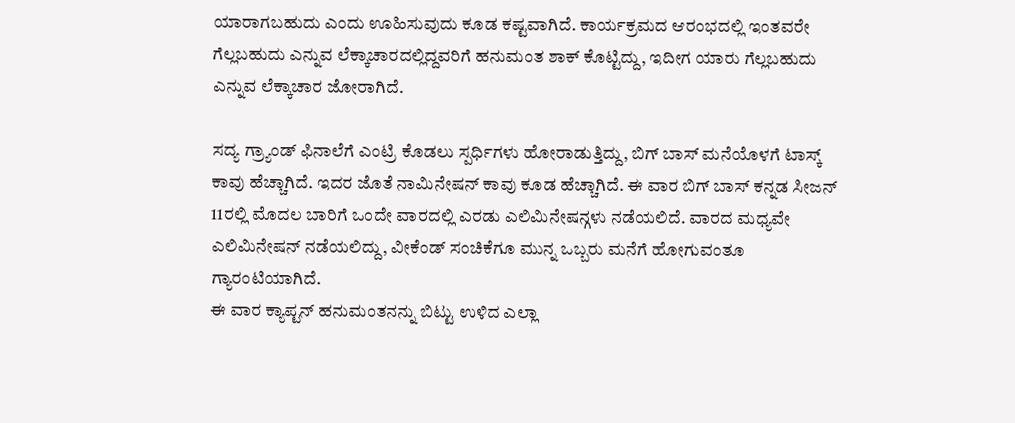ಯಾರಾಗಬಹುದು ಎಂದು ಊಹಿಸುವುದು ಕೂಡ ಕಷ್ಟವಾಗಿದೆ. ಕಾರ್ಯಕ್ರಮದ ಆರಂಭದಲ್ಲಿ ಇಂತವರೇ ಗೆಲ್ಲಬಹುದು ಎನ್ನುವ ಲೆಕ್ಕಾಚಾರದಲ್ಲಿದ್ದವರಿಗೆ ಹನುಮಂತ ಶಾಕ್ ಕೊಟ್ಟಿದ್ದು, ಇದೀಗ ಯಾರು ಗೆಲ್ಲಬಹುದು ಎನ್ನುವ ಲೆಕ್ಕಾಚಾರ ಜೋರಾಗಿದೆ.

ಸದ್ಯ ಗ್ರ್ಯಾಂಡ್ ಫಿನಾಲೆಗೆ ಎಂಟ್ರಿ ಕೊಡಲು ಸ್ಪರ್ಧಿಗಳು ಹೋರಾಡುತ್ತಿದ್ದು, ಬಿಗ್ ಬಾಸ್ ಮನೆಯೊಳಗೆ ಟಾಸ್ಕ್ ಕಾವು ಹೆಚ್ಚಾಗಿದೆ. ಇದರ ಜೊತೆ ನಾಮಿನೇಷನ್ ಕಾವು ಕೂಡ ಹೆಚ್ಚಾಗಿದೆ. ಈ ವಾರ ಬಿಗ್ ಬಾಸ್ ಕನ್ನಡ ಸೀಜನ್ 11ರಲ್ಲಿ ಮೊದಲ ಬಾರಿಗೆ ಒಂದೇ ವಾರದಲ್ಲಿ ಎರಡು ಎಲಿಮಿನೇಷನ್ಗಳು ನಡೆಯಲಿದೆ. ವಾರದ ಮಧ್ಯವೇ ಎಲಿಮಿನೇಷನ್ ನಡೆಯಲಿದ್ದು, ವೀಕೆಂಡ್ ಸಂಚಿಕೆಗೂ ಮುನ್ನ ಒಬ್ಬರು ಮನೆಗೆ ಹೋಗುವಂತೂ ಗ್ಯಾರಂಟಿಯಾಗಿದೆ.
ಈ ವಾರ ಕ್ಯಾಪ್ಟನ್ ಹನುಮಂತನನ್ನು ಬಿಟ್ಟು ಉಳಿದ ಎಲ್ಲಾ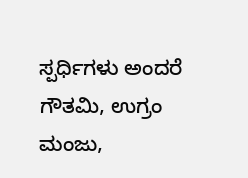ಸ್ಪರ್ಧಿಗಳು ಅಂದರೆ ಗೌತಮಿ, ಉಗ್ರಂ ಮಂಜು,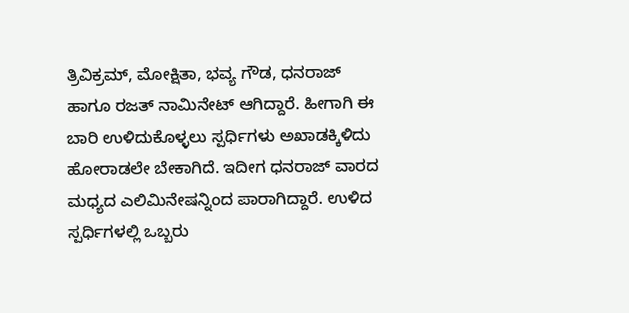ತ್ರಿವಿಕ್ರಮ್, ಮೋಕ್ಷಿತಾ, ಭವ್ಯ ಗೌಡ, ಧನರಾಜ್ ಹಾಗೂ ರಜತ್ ನಾಮಿನೇಟ್ ಆಗಿದ್ದಾರೆ. ಹೀಗಾಗಿ ಈ ಬಾರಿ ಉಳಿದುಕೊಳ್ಳಲು ಸ್ಪರ್ಧಿಗಳು ಅಖಾಡಕ್ಕಿಳಿದು ಹೋರಾಡಲೇ ಬೇಕಾಗಿದೆ. ಇದೀಗ ಧನರಾಜ್ ವಾರದ ಮಧ್ಯದ ಎಲಿಮಿನೇಷನ್ನಿಂದ ಪಾರಾಗಿದ್ದಾರೆ. ಉಳಿದ ಸ್ಪರ್ಧಿಗಳಲ್ಲಿ ಒಬ್ಬರು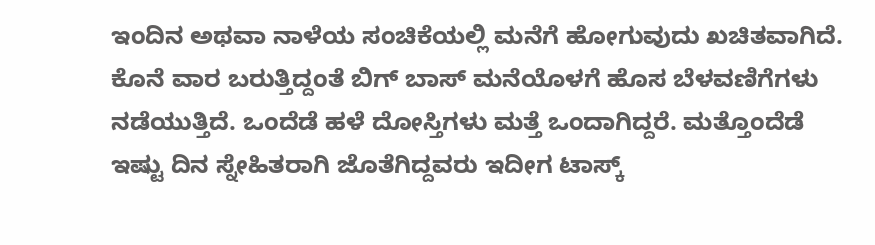ಇಂದಿನ ಅಥವಾ ನಾಳೆಯ ಸಂಚಿಕೆಯಲ್ಲಿ ಮನೆಗೆ ಹೋಗುವುದು ಖಚಿತವಾಗಿದೆ.
ಕೊನೆ ವಾರ ಬರುತ್ತಿದ್ದಂತೆ ಬಿಗ್ ಬಾಸ್ ಮನೆಯೊಳಗೆ ಹೊಸ ಬೆಳವಣಿಗೆಗಳು ನಡೆಯುತ್ತಿದೆ. ಒಂದೆಡೆ ಹಳೆ ದೋಸ್ತಿಗಳು ಮತ್ತೆ ಒಂದಾಗಿದ್ದರೆ. ಮತ್ತೊಂದೆಡೆ ಇಷ್ಟು ದಿನ ಸ್ನೇಹಿತರಾಗಿ ಜೊತೆಗಿದ್ದವರು ಇದೀಗ ಟಾಸ್ಕ್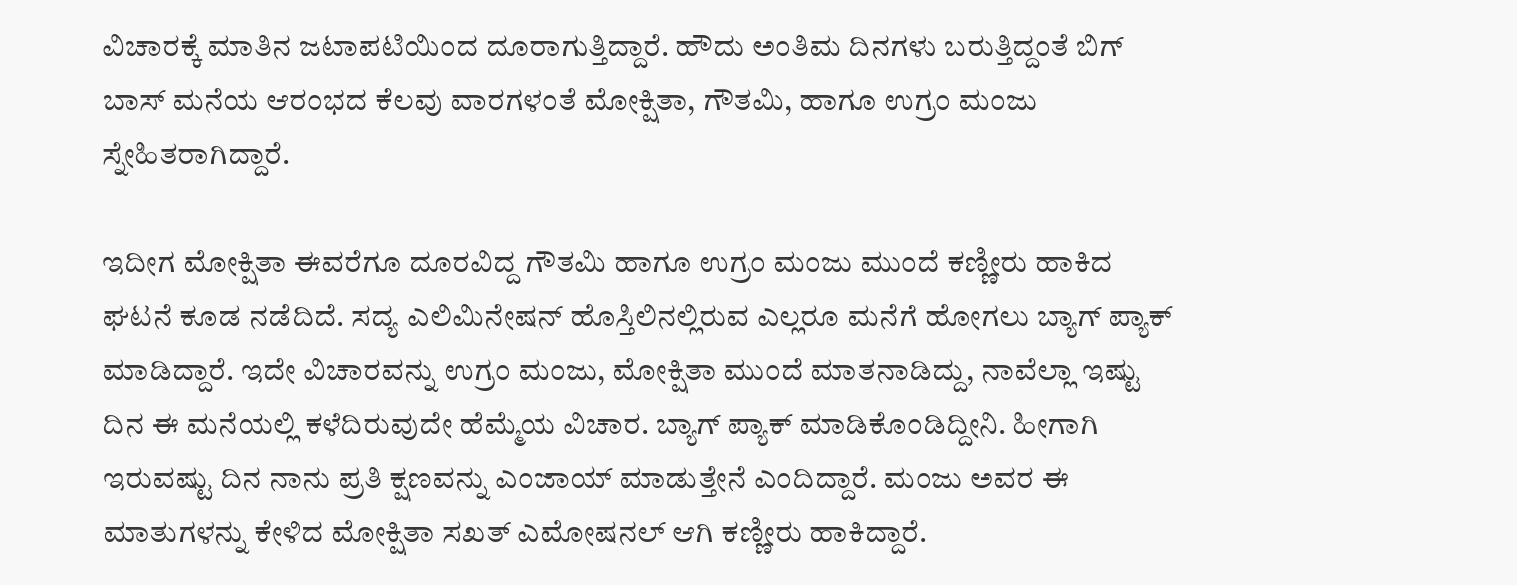ವಿಚಾರಕ್ಕೆ ಮಾತಿನ ಜಟಾಪಟಿಯಿಂದ ದೂರಾಗುತ್ತಿದ್ದಾರೆ. ಹೌದು ಅಂತಿಮ ದಿನಗಳು ಬರುತ್ತಿದ್ದಂತೆ ಬಿಗ್ ಬಾಸ್ ಮನೆಯ ಆರಂಭದ ಕೆಲವು ವಾರಗಳಂತೆ ಮೋಕ್ಷಿತಾ, ಗೌತಮಿ, ಹಾಗೂ ಉಗ್ರಂ ಮಂಜು ಸ್ನೇಹಿತರಾಗಿದ್ದಾರೆ.

ಇದೀಗ ಮೋಕ್ಷಿತಾ ಈವರೆಗೂ ದೂರವಿದ್ದ ಗೌತಮಿ ಹಾಗೂ ಉಗ್ರಂ ಮಂಜು ಮುಂದೆ ಕಣ್ಣೀರು ಹಾಕಿದ ಘಟನೆ ಕೂಡ ನಡೆದಿದೆ. ಸದ್ಯ ಎಲಿಮಿನೇಷನ್ ಹೊಸ್ತಿಲಿನಲ್ಲಿರುವ ಎಲ್ಲರೂ ಮನೆಗೆ ಹೋಗಲು ಬ್ಯಾಗ್ ಪ್ಯಾಕ್ ಮಾಡಿದ್ದಾರೆ. ಇದೇ ವಿಚಾರವನ್ನು ಉಗ್ರಂ ಮಂಜು, ಮೋಕ್ಷಿತಾ ಮುಂದೆ ಮಾತನಾಡಿದ್ದು, ನಾವೆಲ್ಲಾ ಇಷ್ಟು ದಿನ ಈ ಮನೆಯಲ್ಲಿ ಕಳೆದಿರುವುದೇ ಹೆಮ್ಮೆಯ ವಿಚಾರ. ಬ್ಯಾಗ್ ಪ್ಯಾಕ್ ಮಾಡಿಕೊಂಡಿದ್ದೀನಿ. ಹೀಗಾಗಿ ಇರುವಷ್ಟು ದಿನ ನಾನು ಪ್ರತಿ ಕ್ಷಣವನ್ನು ಎಂಜಾಯ್ ಮಾಡುತ್ತೇನೆ ಎಂದಿದ್ದಾರೆ. ಮಂಜು ಅವರ ಈ ಮಾತುಗಳನ್ನು ಕೇಳಿದ ಮೋಕ್ಷಿತಾ ಸಖತ್ ಎಮೋಷನಲ್ ಆಗಿ ಕಣ್ಣೀರು ಹಾಕಿದ್ದಾರೆ.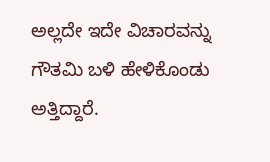ಅಲ್ಲದೇ ಇದೇ ವಿಚಾರವನ್ನು ಗೌತಮಿ ಬಳಿ ಹೇಳಿಕೊಂಡು ಅತ್ತಿದ್ದಾರೆ.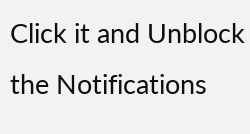Click it and Unblock the Notifications